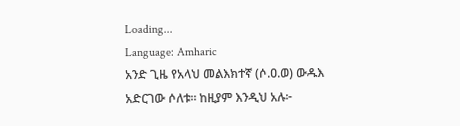Loading...
Language: Amharic
አንድ ጊዜ የአላህ መልእክተኛ (ሶ.ዐ.ወ) ውዱእ አድርገው ሶለቱ። ከዚያም እንዲህ አሉ፦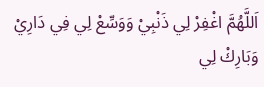اَللَّهُمَّ اغْفِرْ لِي ذَنْبِيْ وَوَسِّعْ لِي فِي دَارِيْ وَبَارِكْ لِي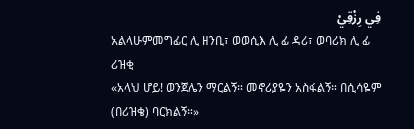فِي رِزْقِيْ
አልላሁምመግፊር ሊ ዘንቢ፣ ወወሲእ ሊ ፊ ዳሪ፣ ወባሪክ ሊ ፊ ሪዝቂ
«አላህ ሆይ! ወንጀሌን ማርልኝ። መኖሪያዬን አስፋልኝ። በሲሳዬም (በሪዝቄ) ባርክልኝ።»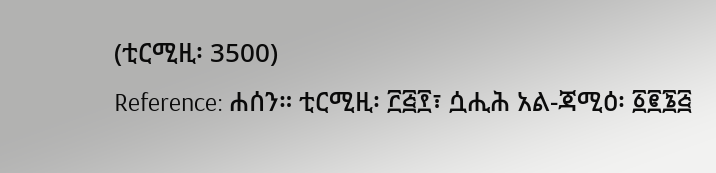(ቲርሚዚ፡ 3500)
Reference: ሐሰን። ቲርሚዚ፡ ፫፭፻፣ ሷሒሕ አል-ጃሚዕ፡ ፩፪፮፭